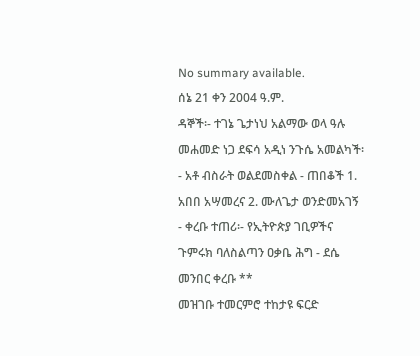No summary available.
ሰኔ 21 ቀን 2004 ዓ.ም.
ዳኞች፡- ተገኔ ጌታነህ አልማው ወላ ዓሉ መሐመድ ነጋ ደፍሳ አዲነ ንጉሴ አመልካች፡- አቶ ብስራት ወልደመስቀል - ጠበቆች 1. አበበ አሣመረና 2. ሙለጌታ ወንድመአገኝ - ቀረቡ ተጠሪ፡- የኢትዮጵያ ገቢዎችና ጉምሩክ ባለስልጣን ዐቃቤ ሕግ - ደሴ መንበር ቀረቡ **
መዝገቡ ተመርምሮ ተከታዩ ፍርድ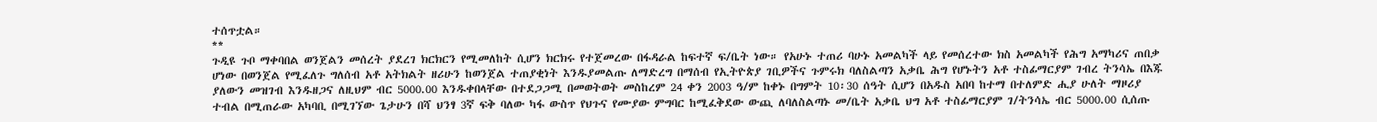ተሰጥቷል።
**
ጉዲዩ ጉቦ ማቀባበል ወንጀልን መሰረት ያደረገ ክርክርን የሚመለከት ሲሆን ክርክሩ የተጀመረው በፋዳራል ከፍተኛ ፍ/ቤት ነው። የአሁኑ ተጠሪ ባሁኑ አመልካች ላይ የመሰረተው ክስ አመልካች የሕግ አማካሪና ጠበቃ ሆነው በወንጀል የሚፈለጉ ግለሰብ አቶ አትክልት ዘሪሁን ከወንጀል ተጠያቂነት እንዱያመልጡ ለማድረግ በማሰብ የኢትዮጵያ ገቢዎችና ጉምሩክ ባለስልጣን አቃቤ ሕግ የሆኑትን አቶ ተስፊማርያም ገብረ ትንሳኤ በእጁ ያለውን መዝገብ እንዱዘጋና ለዚህም ብር 5000.00 እንዱቀበላቸው በተደጋጋሚ በመወትወት መስከረም 24 ቀን 2003 ዓ/ም ከቀኑ በግምት 10፡30 ሰዓት ሲሆን በአዱስ አበባ ከተማ በተለምድ ሒያ ሁለት ማዞሪያ ተብል በሚጠራው አካባቢ በሚገኘው ጌታሁን በሻ ህንፃ 3ኛ ፍቅ ባለው ካፋ ውስጥ የህጉና የሙያው ምግባር ከሚፈቅደው ውጪ ለባለስልጣኑ መ/ቤት አቃቤ ህግ አቶ ተስፊማርያም ገ/ትንሳኤ ብር 5000.00 ሲሰጡ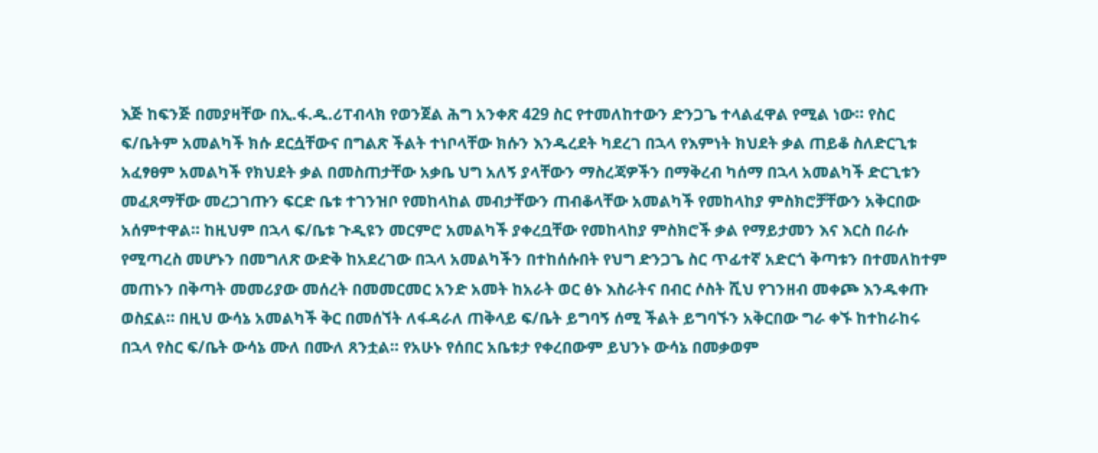እጅ ከፍንጅ በመያዛቸው በኢ.ፋ.ዱ.ሪፐብላክ የወንጀል ሕግ አንቀጽ 429 ስር የተመለከተውን ድንጋጌ ተላልፈዋል የሚል ነው። የስር ፍ/ቤትም አመልካች ክሱ ደርሷቸውና በግልጽ ችልት ተነቦላቸው ክሱን እንዱረደት ካደረገ በኋላ የእምነት ክህደት ቃል ጠይቆ ስለድርጊቱ አፈፃፀም አመልካች የክህደት ቃል በመስጠታቸው አቃቤ ህግ አለኝ ያላቸውን ማስረጃዎችን በማቅረብ ካሰማ በኋላ አመልካች ድርጊቱን መፈጸማቸው መረጋገጡን ፍርድ ቤቱ ተገንዝቦ የመከላከል መብታቸውን ጠብቆላቸው አመልካች የመከላከያ ምስክሮቻቸውን አቅርበው አሰምተዋል። ከዚህም በኋላ ፍ/ቤቱ ጉዲዩን መርምሮ አመልካች ያቀረቧቸው የመከላከያ ምስክሮች ቃል የማይታመን እና እርስ በራሱ የሚጣረስ መሆኑን በመግለጽ ውድቅ ከአደረገው በኋላ አመልካችን በተከሰሱበት የህግ ድንጋጌ ስር ጥፊተኛ አድርጎ ቅጣቱን በተመለከተም መጠኑን በቅጣት መመሪያው መሰረት በመመርመር አንድ አመት ከአራት ወር ፅኑ እስራትና በብር ሶስት ሺህ የገንዘብ መቀጮ እንዱቀጡ ወስኗል። በዚህ ውሳኔ አመልካች ቅር በመሰኘት ለፋዳራለ ጠቅላይ ፍ/ቤት ይግባኝ ሰሚ ችልት ይግባኙን አቅርበው ግራ ቀኙ ከተከራከሩ በኋላ የስር ፍ/ቤት ውሳኔ ሙለ በሙለ ጸንቷል። የአሁኑ የሰበር አቤቱታ የቀረበውም ይህንኑ ውሳኔ በመቃወም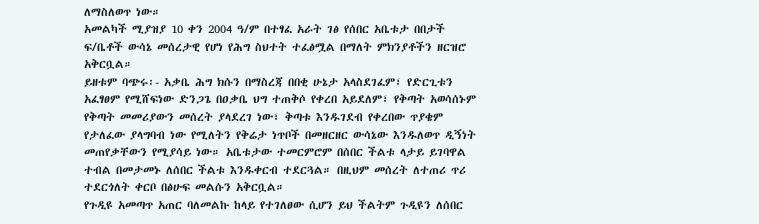ለማስለወጥ ነው።
አመልካች ሚያዝያ 10 ቀን 2004 ዓ/ም በተፃፈ አራት ገፅ የሰበር አቤቱታ በበታች ፍ/ቤቶች ውሳኔ መሰረታዊ የሆነ የሕግ ስህተት ተፈፅሟል በማለት ምክንያቶችን ዘርዝሮ አቅርቧል።
ይዘቱም ባጭሩ፡- አቃቤ ሕግ ክሱን በማስረጃ በበቂ ሁኔታ አላስደገፈም፣ የድርጊቱን አፈፃፀም የሚሸፍነው ድንጋጌ በዐቃቤ ህግ ተጠቅሶ የቀረበ አይደለም፣ የቅጣት አወሳሰኑም የቅጣት መመሪያውን መሰረት ያላደረገ ነው፣ ቅጣቱ እንዱገደብ የቀረበው ጥያቄም የታለፈው ያላግባብ ነው የሚለትን የቅሬታ ነጥቦች በመዘርዘር ውሳኔው እንዱለወጥ ዲኝነት መጠየቃቸውን የሚያሳይ ነው። አቤቱታው ተመርምሮም በሰበር ችልቱ ላታይ ይገባዋል ተብል በመታመኑ ለሰበር ችልቱ እንዱቀርብ ተደርጓል። በዚህም መሰረት ለተጠሪ ጥሪ ተደርጎለት ቀርቦ በፅሁፍ መልሱን አቅርቧል።
የጉዲዩ አመጣጥ አጠር ባለመልኩ ከላይ የተገለፀው ሲሆን ይህ ችልትም ጉዲዩን ለሰበር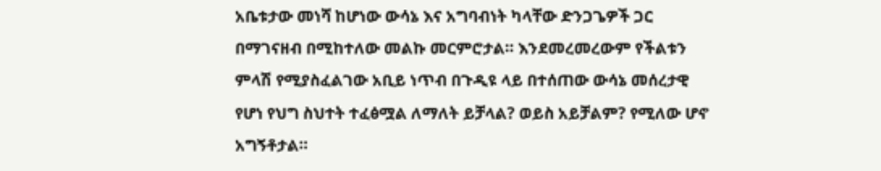አቤቱታው መነሻ ከሆነው ውሳኔ እና አግባብነት ካላቸው ድንጋጌዎች ጋር በማገናዘብ በሚከተለው መልኩ መርምሮታል። እንደመረመረውም የችልቱን ምላሽ የሚያስፈልገው አቢይ ነጥብ በጉዲዩ ላይ በተሰጠው ውሳኔ መሰረታዊ የሆነ የህግ ስህተት ተፈፅሟል ለማለት ይቻላል? ወይስ አይቻልም? የሚለው ሆኖ አግኝቶታል።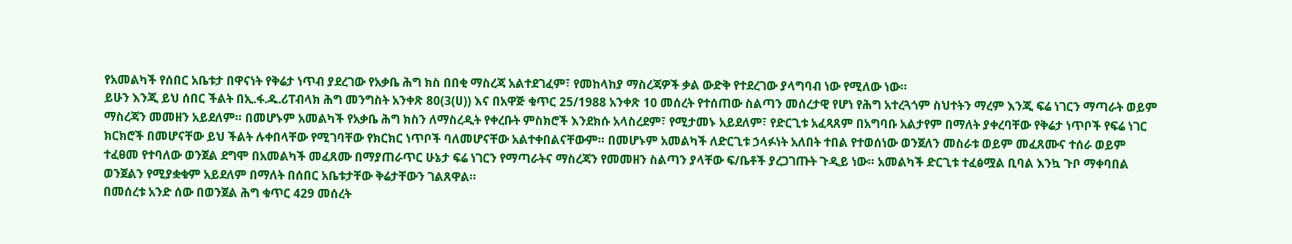የአመልካች የሰበር አቤቱታ በዋናነት የቅሬታ ነጥብ ያደረገው የአቃቤ ሕግ ክስ በበቂ ማስረጃ አልተደገፈም፣ የመከላከያ ማስረጃዎች ቃል ውድቅ የተደረገው ያላግባብ ነው የሚለው ነው።
ይሁን እንጂ ይህ ሰበር ችልት በኢ.ፋ.ዱ.ሪፐብላክ ሕግ መንግስት አንቀጽ 80(3(ሀ)) እና በአዋጅ ቁጥር 25/1988 አንቀጽ 10 መሰረት የተሰጠው ስልጣን መሰረታዊ የሆነ የሕግ አተረጓጎም ስህተትን ማረም እንጂ ፍሬ ነገርን ማጣራት ወይም ማስረጃን መመዘን አይደለም። በመሆኑም አመልካች የአቃቤ ሕግ ክስን ለማስረዲት የቀረቡት ምስክሮች እንደክሱ አላስረደም፣ የሚታመኑ አይደለም፣ የድርጊቱ አፈጻጸም በአግባቡ አልታየም በማለት ያቀረባቸው የቅሬታ ነጥቦች የፍሬ ነገር ክርክሮች በመሆናቸው ይህ ችልት ሉቀበላቸው የሚገባቸው የክርክር ነጥቦች ባለመሆናቸው አልተቀበልናቸውም። በመሆኑም አመልካች ለድርጊቱ ኃላፉነት አለበት ተበል የተወሰነው ወንጀለን መስራቱ ወይም መፈጸሙና ተሰራ ወይም ተፈፀመ የተባለው ወንጀል ደግሞ በአመልካች መፈጸሙ በማያጠራጥር ሁኔታ ፍሬ ነገርን የማጣራትና ማስረጃን የመመዘን ስልጣን ያላቸው ፍ/ቤቶች ያረጋገጡት ጉዲይ ነው። አመልካች ድርጊቱ ተፈፅሟል ቢባል እንኳ ጉቦ ማቀባበል ወንጀልን የሚያቋቁም አይደለም በማለት በሰበር አቤቱታቸው ቅሬታቸውን ገልጸዋል።
በመሰረቱ አንድ ሰው በወንጀል ሕግ ቁጥር 429 መሰረት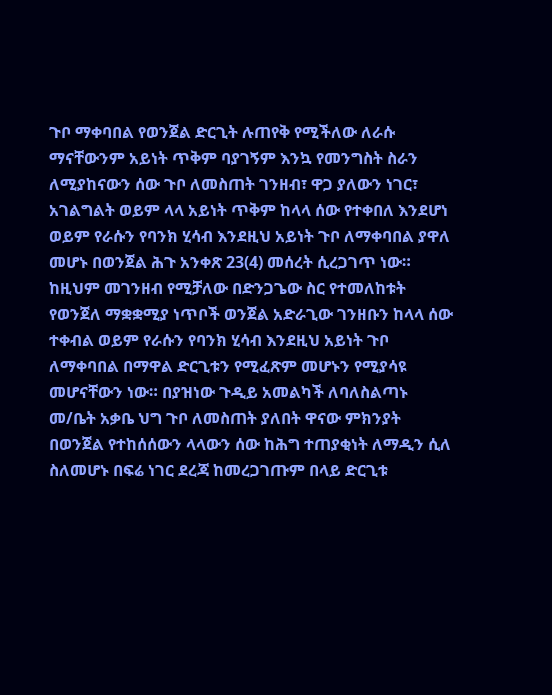ጉቦ ማቀባበል የወንጀል ድርጊት ሉጠየቅ የሚችለው ለራሱ ማናቸውንም አይነት ጥቅም ባያገኝም እንኳ የመንግስት ስራን ለሚያከናውን ሰው ጉቦ ለመስጠት ገንዘብ፣ ዋጋ ያለውን ነገር፣ አገልግልት ወይም ላላ አይነት ጥቅም ከላላ ሰው የተቀበለ እንደሆነ ወይም የራሱን የባንክ ሂሳብ እንደዚህ አይነት ጉቦ ለማቀባበል ያዋለ መሆኑ በወንጀል ሕጉ አንቀጽ 23(4) መሰረት ሲረጋገጥ ነው።
ከዚህም መገንዘብ የሚቻለው በድንጋጌው ስር የተመለከቱት የወንጀለ ማቋቋሚያ ነጥቦች ወንጀል አድራጊው ገንዘቡን ከላላ ሰው ተቀብል ወይም የራሱን የባንክ ሂሳብ እንደዚህ አይነት ጉቦ ለማቀባበል በማዋል ድርጊቱን የሚፈጽም መሆኑን የሚያሳዩ መሆናቸውን ነው። በያዝነው ጉዲይ አመልካች ለባለስልጣኑ መ/ቤት አቃቤ ህግ ጉቦ ለመስጠት ያለበት ዋናው ምክንያት በወንጀል የተከሰሰውን ላላውን ሰው ከሕግ ተጠያቂነት ለማዲን ሲለ ስለመሆኑ በፍሬ ነገር ደረጃ ከመረጋገጡም በላይ ድርጊቱ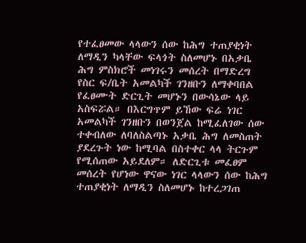የተፈፀመው ላላውን ሰው ከሕግ ተጠያቂነት ለማዲን ካላቸው ፍላጎት ስለመሆኑ በአቃቤ ሕግ ምስክሮች መነገሩን መሰረት በማድረግ የስር ፍ/ቤት አመልካች ገንዘቡን ለማቀባበል የፈፀሙት ድርጊት መሆኑን በውሳኔው ላይ አስፍሯል። በእርግጥም ይኸው ፍሬ ነገር አመልካች ገንዘቡን በወንጀል ከሚፈለገው ሰው ተቀብለው ለባለስልጣኑ አቃቤ ሕግ ለመስጠት ያደረጉት ነው ከሚባል በስተቀር ላላ ትርጉም የሚሰጠው አይደለም። ለድርጊቱ መፈፀም መሰረት የሆነው ዋናው ነገር ላላውን ሰው ከሕግ ተጠያቂነት ለማዲን ስለመሆኑ ከተረጋገጠ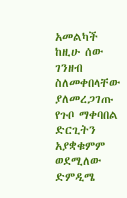አመልካች ከዚሁ ሰው ገንዘብ ስለመቀበላቸው ያለመረጋገጡ የጉቦ ማቀባበል ድርጊትን አያቋቁምም ወደሚለው ድምዲሜ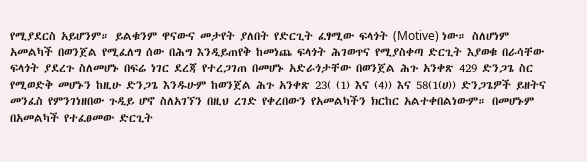የሚያደርስ አይሆንም። ይልቁንም ዋናውና መታየት ያለበት የድርጊት ፈፃሚው ፍላጎት (Motive) ነው። ስለሆነም አመልካች በወንጀል የሚፈለግ ሰው በሕግ እንዲይጠየቅ ከመነጨ ፍላጎት ሕገወጥና የሚያስቀጣ ድርጊት እያወቁ በራሳቸው ፍላጎት ያደረጉ ስለመሆኑ በፍሬ ነገር ደረጃ የተረጋገጠ በመሆኑ አድራጎታቸው በወንጀል ሕጉ አንቀጽ 429 ድንጋጌ ስር የሚወድቅ መሆኑን ከዚሁ ድንጋጌ እንዱሁም ከወንጀል ሕጉ አንቀጽ 23( (1) እና (4)) እና 58(1(ሀ)) ድንጋጌዎች ይዘትና መንፈስ የምንገነዘበው ጉዲይ ሆኖ ስለአገኘን በዚህ ረገድ የቀረበውን የአመልካችን ክርከር አልተቀበልነውም። በመሆኑም በአመልካች የተፈፀመው ድርጊት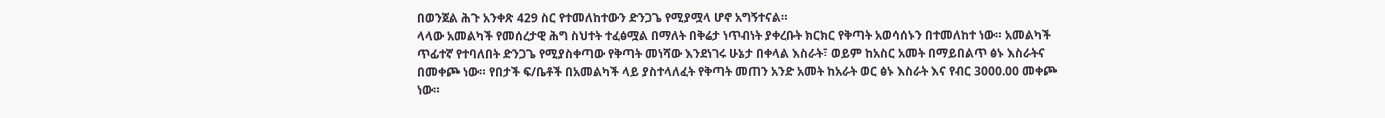በወንጀል ሕጉ አንቀጽ 429 ስር የተመለከተውን ድንጋጌ የሚያሟላ ሆኖ አግኝተናል።
ላላው አመልካች የመሰረታዊ ሕግ ስህተት ተፈፅሟል በማለት በቅሬታ ነጥብነት ያቀረቡት ክርክር የቅጣት አወሳሰኑን በተመለከተ ነው። አመልካች ጥፊተኛ የተባለበት ድንጋጌ የሚያስቀጣው የቅጣት መነሻው እንደነገሩ ሁኔታ በቀላል እስራት፣ ወይም ከአስር አመት በማይበልጥ ፅኑ እስራትና በመቀጮ ነው። የበታች ፍ/ቤቶች በአመልካች ላይ ያስተላለፈት የቅጣት መጠን አንድ አመት ከአራት ወር ፅኑ እስራት እና የብር 3000.00 መቀጮ ነው።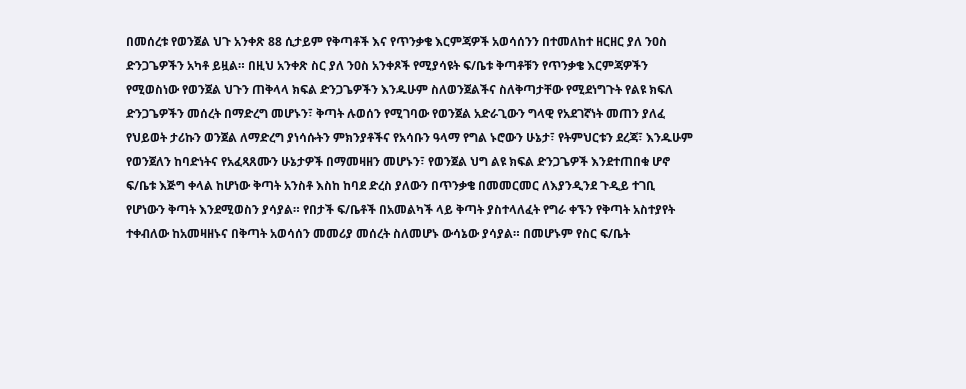በመሰረቱ የወንጀል ህጉ አንቀጽ 88 ሲታይም የቅጣቶች እና የጥንቃቄ እርምጃዎች አወሳሰንን በተመለከተ ዘርዘር ያለ ንዐስ ድንጋጌዎችን አካቶ ይዟል። በዚህ አንቀጽ ስር ያለ ንዐስ አንቀጾች የሚያሳዩት ፍ/ቤቱ ቅጣቶቹን የጥንቃቄ እርምጃዎችን የሚወስነው የወንጀል ህጉን ጠቅላላ ክፍል ድንጋጌዎችን እንዱሁም ስለወንጀልችና ስለቅጣታቸው የሚደነግጉት የልዩ ክፍለ ድንጋጌዎችን መሰረት በማድረግ መሆኑን፣ ቅጣት ሉወሰን የሚገባው የወንጀል አድራጊውን ግላዊ የአደገኛነት መጠን ያለፈ የህይወት ታሪኩን ወንጀል ለማድረግ ያነሳሱትን ምክንያቶችና የአሳቡን ዓላማ የግል ኑሮውን ሁኔታ፣ የትምህርቱን ደረጃ፣ እንዱሁም የወንጀለን ከባድነትና የአፈጻጸሙን ሁኔታዎች በማመዛዘን መሆኑን፣ የወንጀል ህግ ልዩ ክፍል ድንጋጌዎች እንደተጠበቁ ሆኖ ፍ/ቤቱ እጅግ ቀላል ከሆነው ቅጣት አንስቶ እስከ ከባደ ድረስ ያለውን በጥንቃቄ በመመርመር ለእያንዲንደ ጉዲይ ተገቢ የሆነውን ቅጣት እንደሚወስን ያሳያል። የበታች ፍ/ቤቶች በአመልካች ላይ ቅጣት ያስተላለፈት የግራ ቀኙን የቅጣት አስተያየት ተቀብለው ከአመዛዘኑና በቅጣት አወሳሰን መመሪያ መሰረት ስለመሆኑ ውሳኔው ያሳያል። በመሆኑም የስር ፍ/ቤት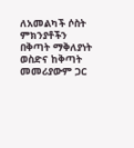ለአመልካች ሶስት ምክንያቶችን በቅጣት ማቅለያነት ወስድና ከቅጣት መመሪያውም ጋር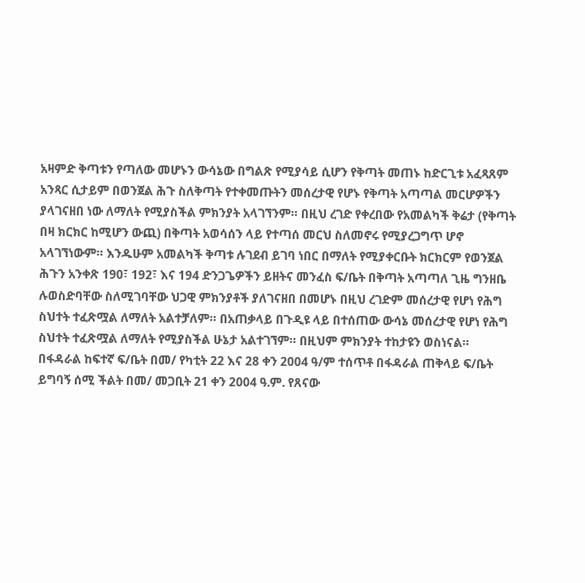አዛምድ ቅጣቱን የጣለው መሆኑን ውሳኔው በግልጽ የሚያሳይ ሲሆን የቅጣት መጠኑ ከድርጊቱ አፈጻጸም አንጻር ሲታይም በወንጀል ሕጉ ስለቅጣት የተቀመጡትን መሰረታዊ የሆኑ የቅጣት አጣጣል መርሆዎችን ያላገናዘበ ነው ለማለት የሚያስችል ምክንያት አላገኘንም። በዚህ ረገድ የቀረበው የአመልካች ቅሬታ (የቅጣት በዛ ክርክር ከሚሆን ውጪ) በቅጣት አወሳሰን ላይ የተጣሰ መርህ ስለመኖሩ የሚያረጋግጥ ሆኖ አላገኘነውም። እንዱሁም አመልካች ቅጣቱ ሉገደብ ይገባ ነበር በማለት የሚያቀርቡት ክርክርም የወንጀል ሕጉን አንቀጽ 190፣ 192፣ እና 194 ድንጋጌዎችን ይዘትና መንፈስ ፍ/ቤት በቅጣት አጣጣለ ጊዜ ግንዘቤ ሉወስድባቸው ስለሚገባቸው ህጋዊ ምክንያቶች ያለገናዘበ በመሆኑ በዚህ ረገድም መሰረታዊ የሆነ የሕግ ስህተት ተፈጽሟል ለማለት አልተቻለም። በአጠቃላይ በጉዲዩ ላይ በተሰጠው ውሳኔ መሰረታዊ የሆነ የሕግ ስህተት ተፈጽሟል ለማለት የሚያስችል ሁኔታ አልተገኘም። በዚህም ምክንያት ተከታዩን ወስነናል።
በፋዳራል ከፍተኛ ፍ/ቤት በመ/ የካቲት 22 እና 28 ቀን 2004 ዓ/ም ተሰጥቶ በፋዳራል ጠቅላይ ፍ/ቤት ይግባኝ ሰሚ ችልት በመ/ መጋቢት 21 ቀን 2004 ዓ.ም. የጸናው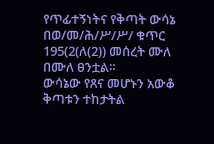የጥፊተኝነትና የቅጣት ውሳኔ በወ/መ/ሕ/ሥ/ሥ/ ቁጥር 195(2(ለ(2)) መሰረት ሙለ በሙለ ፀንቷል።
ውሳኔው የጸና መሆኑን አውቆ ቅጣቱን ተከታትል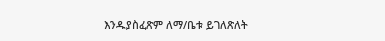እንዱያስፈጽም ለማ/ቤቱ ይገለጽለት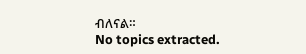ብለናል።
No topics extracted.